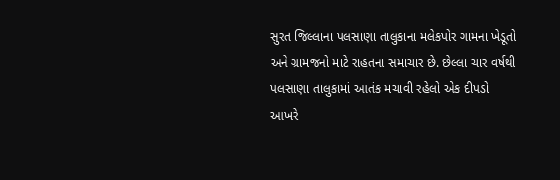સુરત જિલ્લાના પલસાણા તાલુકાના મલેકપોર ગામના ખેડૂતો અને ગ્રામજનો માટે રાહતના સમાચાર છે. છેલ્લા ચાર વર્ષથી પલસાણા તાલુકામાં આતંક મચાવી રહેલો એક દીપડો આખરે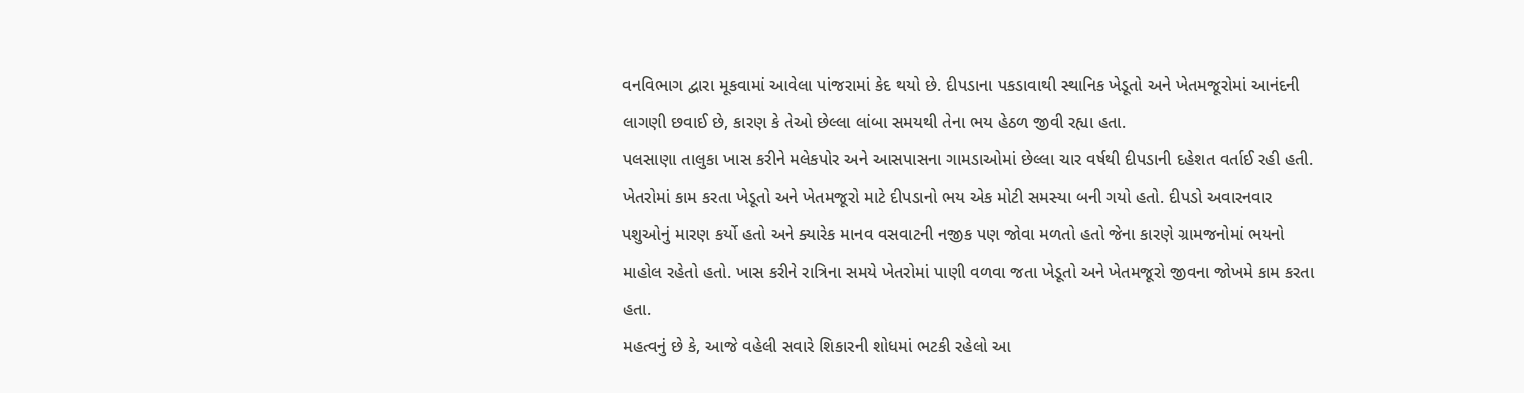વનવિભાગ દ્વારા મૂકવામાં આવેલા પાંજરામાં કેદ થયો છે. દીપડાના પકડાવાથી સ્થાનિક ખેડૂતો અને ખેતમજૂરોમાં આનંદની લાગણી છવાઈ છે, કારણ કે તેઓ છેલ્લા લાંબા સમયથી તેના ભય હેઠળ જીવી રહ્યા હતા.
પલસાણા તાલુકા ખાસ કરીને મલેકપોર અને આસપાસના ગામડાઓમાં છેલ્લા ચાર વર્ષથી દીપડાની દહેશત વર્તાઈ રહી હતી. ખેતરોમાં કામ કરતા ખેડૂતો અને ખેતમજૂરો માટે દીપડાનો ભય એક મોટી સમસ્યા બની ગયો હતો. દીપડો અવારનવાર પશુઓનું મારણ કર્યો હતો અને ક્યારેક માનવ વસવાટની નજીક પણ જોવા મળતો હતો જેના કારણે ગ્રામજનોમાં ભયનો માહોલ રહેતો હતો. ખાસ કરીને રાત્રિના સમયે ખેતરોમાં પાણી વળવા જતા ખેડૂતો અને ખેતમજૂરો જીવના જોખમે કામ કરતા હતા.
મહત્વનું છે કે, આજે વહેલી સવારે શિકારની શોધમાં ભટકી રહેલો આ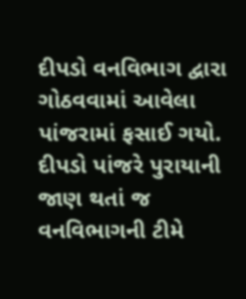દીપડો વનવિભાગ દ્વારા ગોઠવવામાં આવેલા પાંજરામાં ફસાઈ ગયો. દીપડો પાંજરે પુરાયાની જાણ થતાં જ વનવિભાગની ટીમે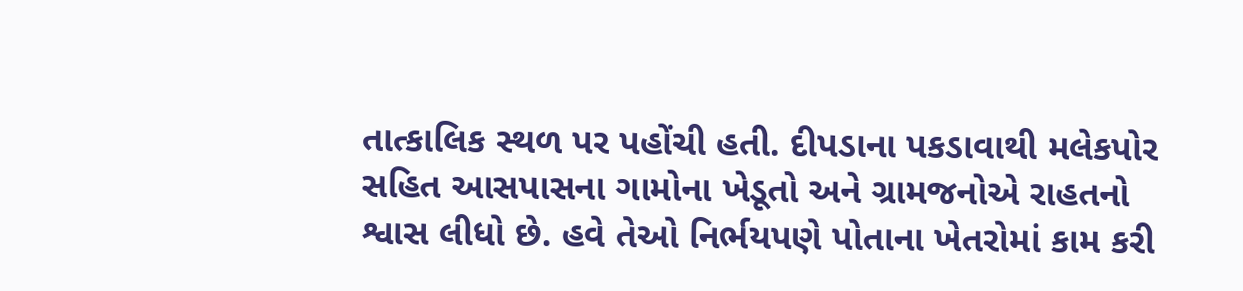તાત્કાલિક સ્થળ પર પહોંચી હતી. દીપડાના પકડાવાથી મલેકપોર સહિત આસપાસના ગામોના ખેડૂતો અને ગ્રામજનોએ રાહતનો શ્વાસ લીધો છે. હવે તેઓ નિર્ભયપણે પોતાના ખેતરોમાં કામ કરી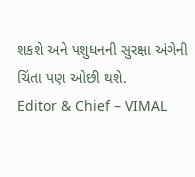શકશે અને પશુધનની સુરક્ષા અંગેની ચિંતા પણ ઓછી થશે.
Editor & Chief – VIMAL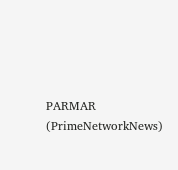PARMAR (PrimeNetworkNews)